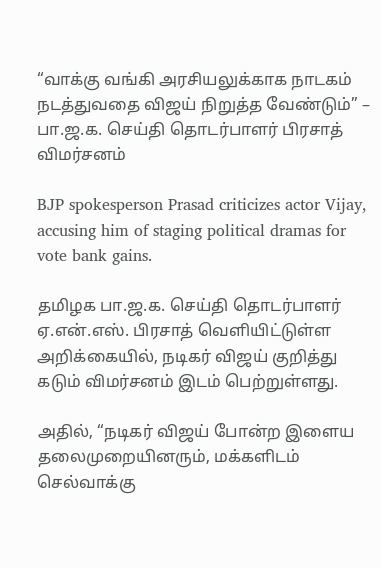“வாக்கு வங்கி அரசியலுக்காக நாடகம் நடத்துவதை விஜய் நிறுத்த வேண்டும்” – பா.ஜ.க. செய்தி தொடர்பாளர் பிரசாத் விமர்சனம்

BJP spokesperson Prasad criticizes actor Vijay, accusing him of staging political dramas for vote bank gains.

தமிழக பா.ஜ.க. செய்தி தொடர்பாளர் ஏ.என்.எஸ். பிரசாத் வெளியிட்டுள்ள அறிக்கையில், நடிகர் விஜய் குறித்து கடும் விமர்சனம் இடம் பெற்றுள்ளது.

அதில், “நடிகர் விஜய் போன்ற இளைய தலைமுறையினரும், மக்களிடம் செல்வாக்கு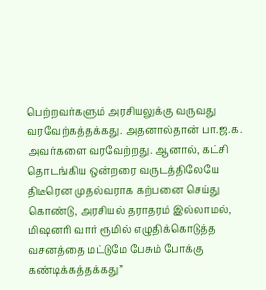பெற்றவர்களும் அரசியலுக்கு வருவது வரவேற்கத்தக்கது. அதனால்தான் பா.ஜ.க. அவர்களை வரவேற்றது. ஆனால், கட்சி தொடங்கிய ஒன்றரை வருடத்திலேயே திடீரென முதல்வராக கற்பனை செய்து கொண்டு, அரசியல் தராதரம் இல்லாமல், மிஷனரி வார் ரூமில் எழுதிக்கொடுத்த வசனத்தை மட்டுமே பேசும் போக்கு கண்டிக்கத்தக்கது”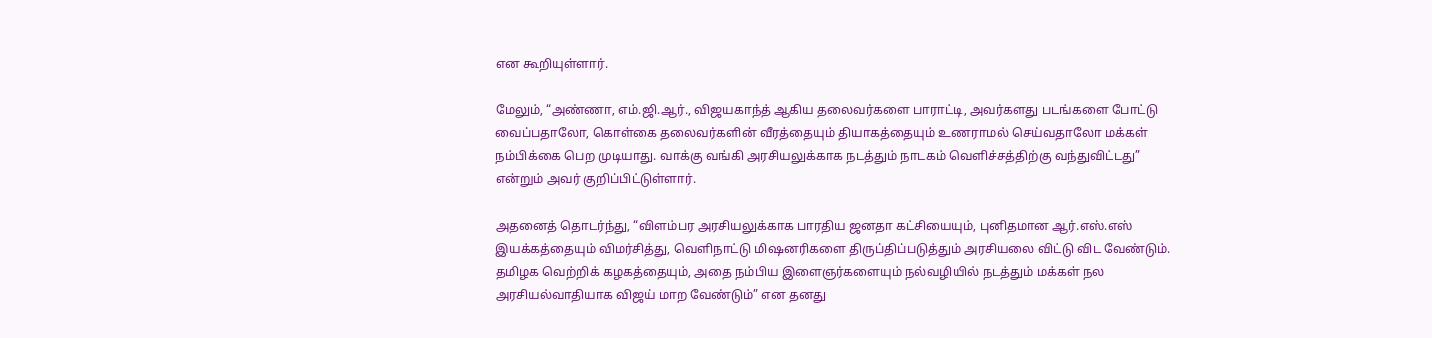என கூறியுள்ளார்.

மேலும், “அண்ணா, எம்.ஜி.ஆர்., விஜயகாந்த் ஆகிய தலைவர்களை பாராட்டி, அவர்களது படங்களை போட்டு வைப்பதாலோ, கொள்கை தலைவர்களின் வீரத்தையும் தியாகத்தையும் உணராமல் செய்வதாலோ மக்கள் நம்பிக்கை பெற முடியாது. வாக்கு வங்கி அரசியலுக்காக நடத்தும் நாடகம் வெளிச்சத்திற்கு வந்துவிட்டது” என்றும் அவர் குறிப்பிட்டுள்ளார்.

அதனைத் தொடர்ந்து, “விளம்பர அரசியலுக்காக பாரதிய ஜனதா கட்சியையும், புனிதமான ஆர்.எஸ்.எஸ் இயக்கத்தையும் விமர்சித்து, வெளிநாட்டு மிஷனரிகளை திருப்திப்படுத்தும் அரசியலை விட்டு விட வேண்டும். தமிழக வெற்றிக் கழகத்தையும், அதை நம்பிய இளைஞர்களையும் நல்வழியில் நடத்தும் மக்கள் நல அரசியல்வாதியாக விஜய் மாற வேண்டும்” என தனது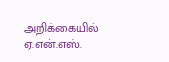அறிக்கையில் ஏ.என்.எஸ்.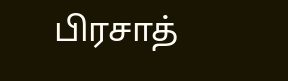பிரசாத்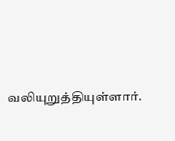வலியுறுத்தியுள்ளார்.